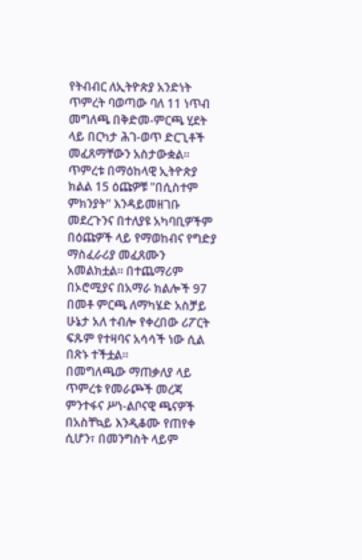የትብብር ለኢትዮጵያ አንድነት ጥምረት ባወጣው ባለ 11 ነጥብ መግለጫ በቅድመ-ምርጫ ሂደት ላይ በርካታ ሕገ-ወጥ ድርጊቶች መፈጸማቸውን አስታውቋል። ጥምረቱ በማዕከላዊ ኢትዮጵያ ክልል 15 ዕጩዎቹ "በሲስተም ምክንያት" እንዳይመዘገቡ መደረጉንና በተለያዩ አካባቢዎችም በዕጩዎች ላይ የማወከብና የግድያ ማስፈራሪያ መፈጸሙን አመልክቷል። በተጨማሪም በኦሮሚያና በአማራ ክልሎች 97 በመቶ ምርጫ ለማካሄድ አስቻይ ሁኔታ አለ ተብሎ የቀረበው ሪፖርት ፍጹም የተዛባና አሳሳች ነው ሲል በጽኑ ተችቷል።
በመግለጫው ማጠቃለያ ላይ ጥምረቱ የመራጮች መረጃ ምንተፋና ሥነ-ልቦናዊ ጫናዎች በአስቸኳይ እንዲቆሙ የጠየቀ ሲሆን፣ በመንግስት ላይም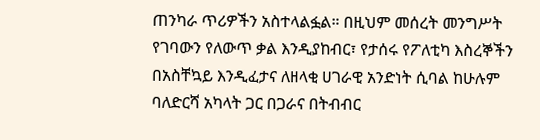ጠንካራ ጥሪዎችን አስተላልፏል። በዚህም መሰረት መንግሥት የገባውን የለውጥ ቃል እንዲያከብር፣ የታሰሩ የፖለቲካ እስረኞችን በአስቸኳይ እንዲፈታና ለዘላቂ ሀገራዊ አንድነት ሲባል ከሁሉም ባለድርሻ አካላት ጋር በጋራና በትብብር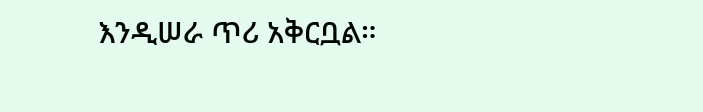እንዲሠራ ጥሪ አቅርቧል።